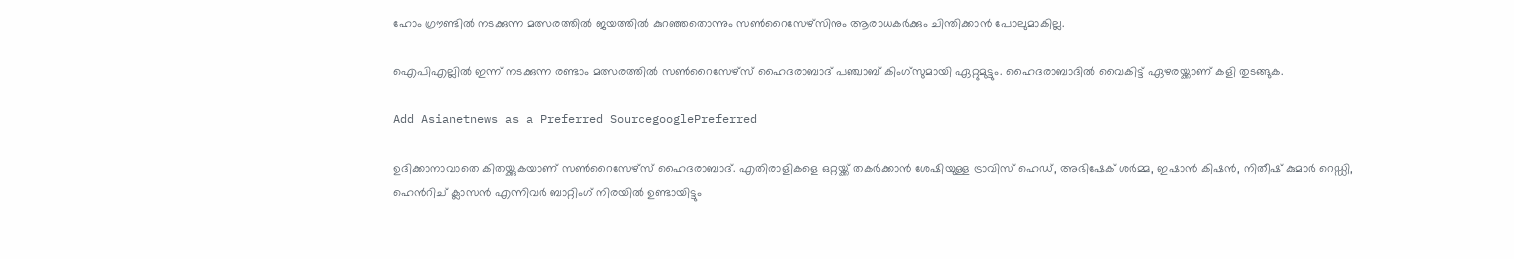ഹോം ഗ്രൗണ്ടിൽ നടക്കുന്ന മത്സരത്തിൽ ജയത്തിൽ കുറഞ്ഞതൊന്നും സൺറൈസേഴ്സിനും ആരാധകർക്കും ചിന്തിക്കാൻ പോലുമാകില്ല.

ഐപിഎല്ലിൽ ഇന്ന് നടക്കുന്ന രണ്ടാം മത്സരത്തിൽ സൺറൈസേഴ്സ് ഹൈദരാബാദ് പഞ്ചാബ് കിംഗ്സുമായി ഏറ്റുമുട്ടും. ഹൈദരാബാദിൽ വൈകിട്ട് ഏഴരയ്ക്കാണ് കളി തുടങ്ങുക.

Add Asianetnews as a Preferred SourcegooglePreferred

ഉദിക്കാനാവാതെ കിതയ്ക്കുകയാണ് സൺറൈസേഴ്സ് ഹൈദരാബാദ്. എതിരാളികളെ ഒറ്റയ്ക്ക് തകർക്കാൻ ശേഷിയുള്ള ട്രാവിസ് ഹെഡ്, അഭിഷേക് ശർമ്മ, ഇഷാൻ കിഷൻ, നിതീഷ് കുമാർ റെഡ്ഡി, ഹെൻറിച് ക്ലാസൻ എന്നിവർ ബാറ്റിംഗ് നിരയിൽ ഉണ്ടായിട്ടും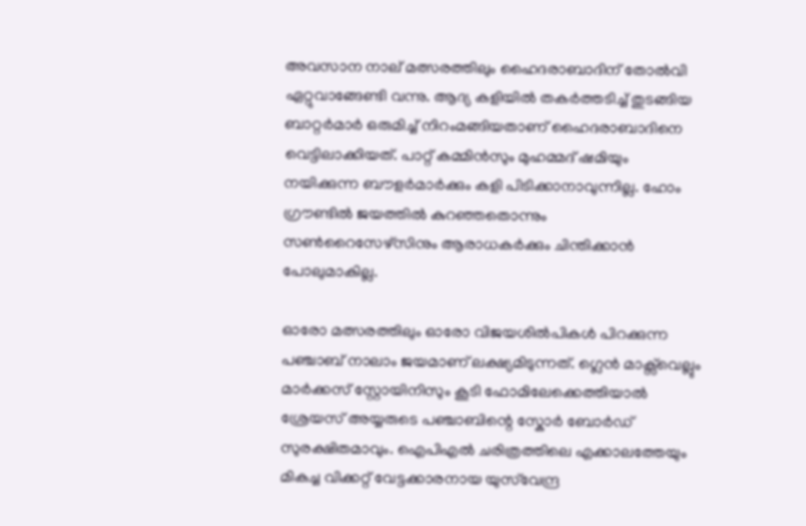അവസാന നാല് മത്സരത്തിലും ഹൈദരാബാദിന് തോൽവി ഏറ്റുവാങ്ങേണ്ടി വന്നു. ആദ്യ കളിയിൽ തകർത്തടിച്ച് തുടങ്ങിയ ബാറ്റർമാർ ഒരുമിച്ച് നിറംമങ്ങിയതാണ് ഹൈദരാബാദിനെ വെട്ടിലാക്കിയത്. പാറ്റ് കമ്മിൻസും മുഹമ്മദ് ഷമിയും നയിക്കുന്ന ബൗളർമാർക്കും കളി പിടിക്കാനാവുന്നില്ല. ഹോം ഗ്രൗണ്ടിൽ ജയത്തിൽ കുറഞ്ഞതൊന്നും സൺറൈസേഴ്സിനും ആരാധകർക്കും ചിന്തിക്കാൻ പോലുമാകില്ല.

ഓരോ മത്സരത്തിലും ഓരോ വിജയശിൽപികൾ പിറക്കുന്ന പഞ്ചാബ് നാലാം ജയമാണ് ലക്ഷ്യമിടുന്നത്. ഗ്ലെൻ മാക്സ്‍വെല്ലും മാർക്കസ് സ്റ്റോയിനിസും കൂടി ഫോമിലേക്കെത്തിയാൽ ശ്രേയസ് അയ്യരുടെ പഞ്ചാബിന്റെ സ്കോർ ബോർഡ് സുരക്ഷിതമാവും. ഐപിഎൽ ചരിത്രത്തിലെ എക്കാലത്തേയും മികച്ച വിക്കറ്റ് വേട്ടക്കാരനായ യുസ്‍വേന്ദ്ര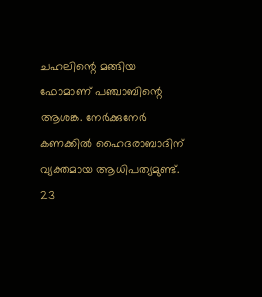ചഹലിന്റെ മങ്ങിയ ഫോമാണ് പഞ്ചാബിന്റെ ആശങ്ക. നേർക്കുനേർ കണക്കിൽ ഹൈദരാബാദിന് വ്യക്തമായ ആധിപത്യമുണ്ട്. 23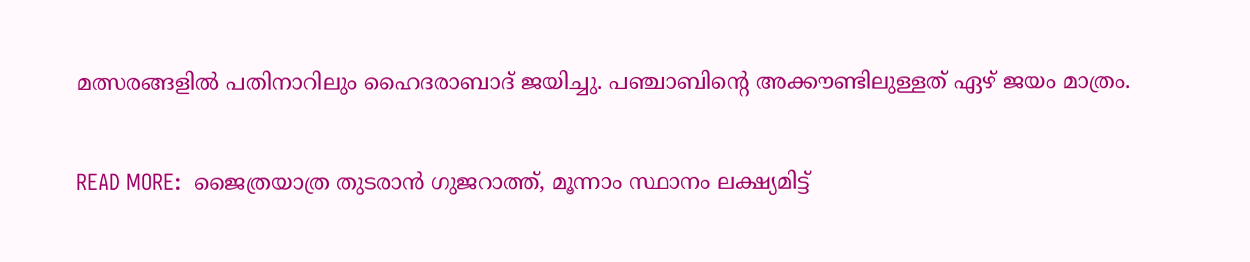മത്സരങ്ങളിൽ പതിനാറിലും ഹൈദരാബാദ് ജയിച്ചു. പഞ്ചാബിന്റെ അക്കൗണ്ടിലുള്ളത് ഏഴ് ജയം മാത്രം.

READ MORE:  ജൈത്രയാത്ര തുടരാൻ ഗുജറാത്ത്, മൂന്നാം സ്ഥാനം ലക്ഷ്യമിട്ട്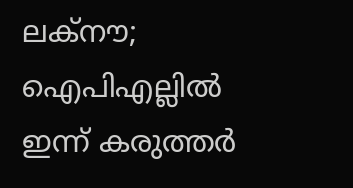ലക്നൗ; ഐപിഎല്ലിൽ ഇന്ന് കരുത്തർ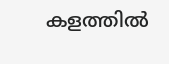കളത്തിൽ